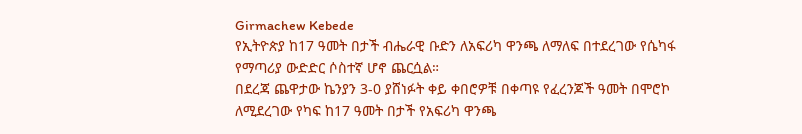Girmachew Kebede
የኢትዮጵያ ከ17 ዓመት በታች ብሔራዊ ቡድን ለአፍሪካ ዋንጫ ለማለፍ በተደረገው የሴካፋ የማጣሪያ ውድድር ሶስተኛ ሆኖ ጨርሷል።
በደረጃ ጨዋታው ኬንያን 3-0 ያሸነፉት ቀይ ቀበሮዎቹ በቀጣዩ የፈረንጆች ዓመት በሞሮኮ ለሚደረገው የካፍ ከ17 ዓመት በታች የአፍሪካ ዋንጫ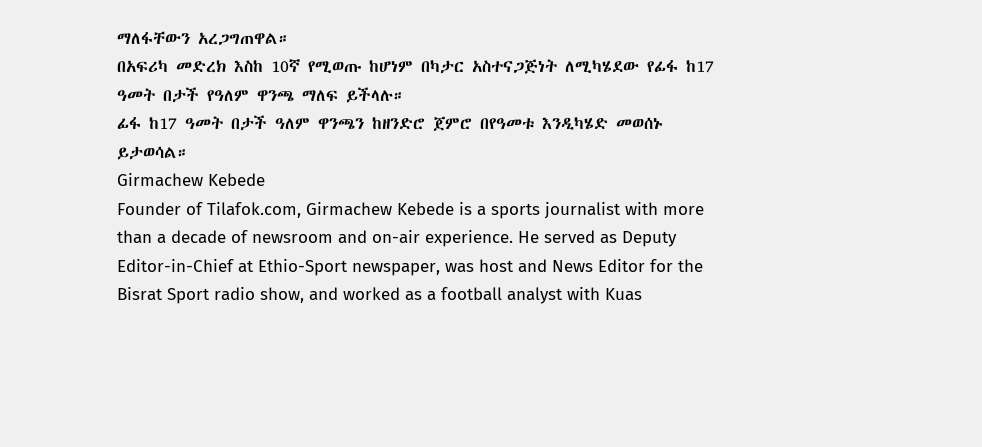ማለፋቸውን አረጋግጠዋል።
በአፍሪካ መድረክ እስከ 10ኛ የሚወጡ ከሆነም በካታር አስተናጋጅነት ለሚካሄደው የፊፋ ከ17 ዓመት በታች የዓለም ዋንጫ ማለፍ ይችላሉ።
ፊፋ ከ17 ዓመት በታች ዓለም ዋንጫን ከዘንድሮ ጀምሮ በየዓመቱ እንዲካሄድ መወሰኑ ይታወሳል።
Girmachew Kebede
Founder of Tilafok.com, Girmachew Kebede is a sports journalist with more than a decade of newsroom and on-air experience. He served as Deputy Editor-in-Chief at Ethio-Sport newspaper, was host and News Editor for the Bisrat Sport radio show, and worked as a football analyst with Kuas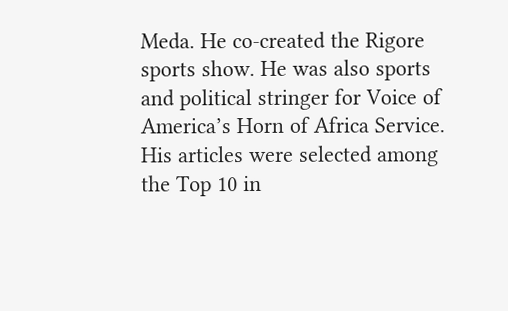Meda. He co-created the Rigore sports show. He was also sports and political stringer for Voice of America’s Horn of Africa Service. His articles were selected among the Top 10 in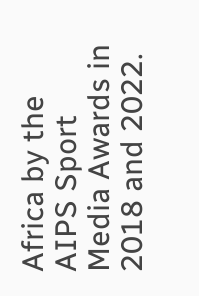Africa by the AIPS Sport Media Awards in 2018 and 2022.